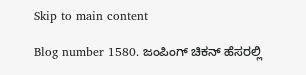Skip to main content

Blog number 1580. ಜಂಪಿಂಗ್ ಚಿಕನ್ ಹೆಸರಲ್ಲಿ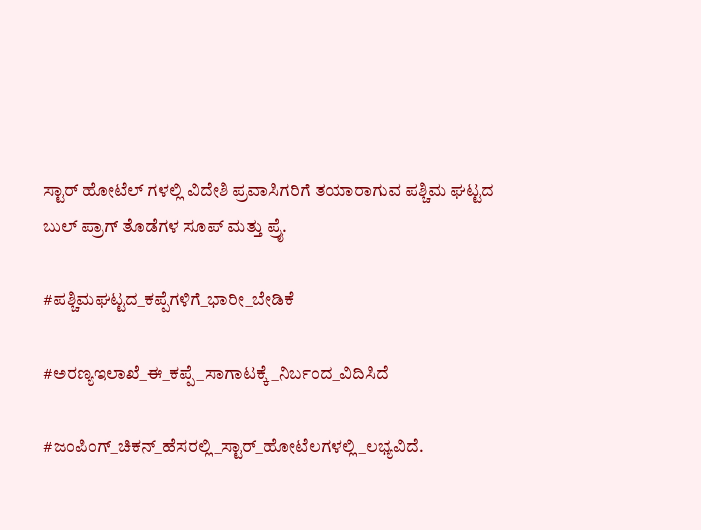ಸ್ಟಾರ್ ಹೋಟೆಲ್ ಗಳಲ್ಲಿ ವಿದೇಶಿ ಪ್ರವಾಸಿಗರಿಗೆ ತಯಾರಾಗುವ ಪಶ್ಚಿಮ ಘಟ್ಟದ ಬುಲ್ ಪ್ರಾಗ್ ತೊಡೆಗಳ ಸೂಪ್ ಮತ್ತು ಪ್ರೈ.

#ಪಶ್ಚಿಮಘಟ್ಟದ_ಕಪ್ಪೆಗಳಿಗೆ_ಭಾರೀ_ಬೇಡಿಕೆ

#ಅರಣ್ಯಇಲಾಖೆ_ಈ_ಕಪ್ಪೆ_ಸಾಗಾಟಕ್ಕೆ_ನಿರ್ಬಂದ_ವಿದಿಸಿದೆ

#ಜಂಪಿಂಗ್_ಚಿಕನ್_ಹೆಸರಲ್ಲಿ_ಸ್ಟಾರ್_ಹೋಟೆಲಗಳಲ್ಲಿ_ಲಭ್ಯವಿದೆ.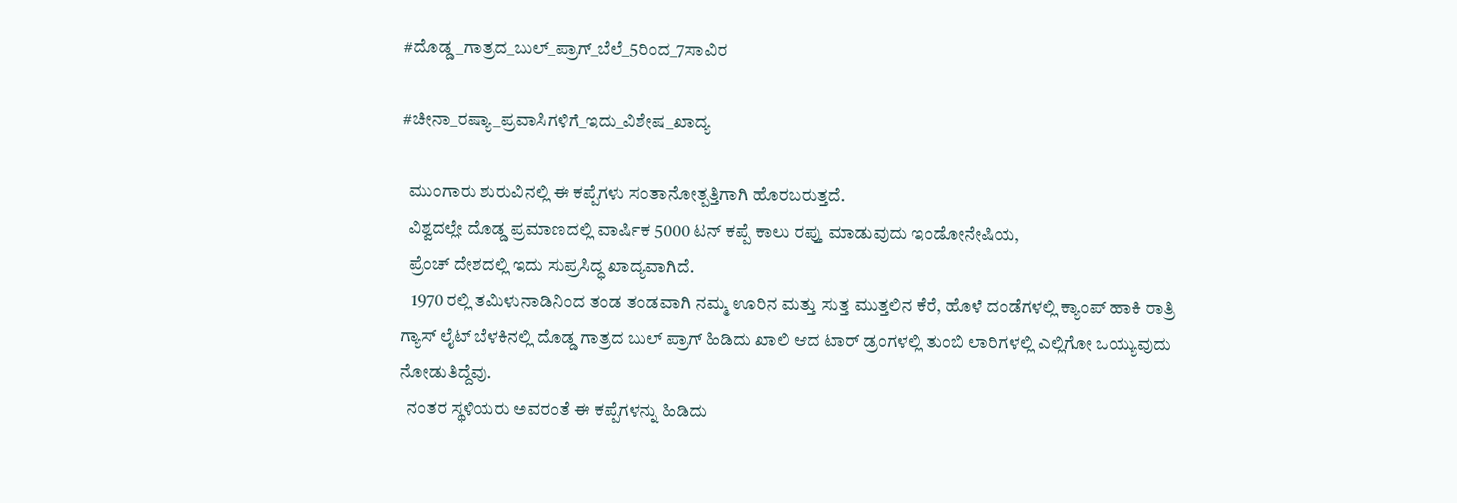#ದೊಡ್ಡ_ಗಾತ್ರದ_ಬುಲ್_ಪ್ರಾಗ್_ಬೆಲೆ_5ರಿಂದ_7ಸಾವಿರ

#ಚೀನಾ_ರಷ್ಯಾ_ಪ್ರವಾಸಿಗಳಿಗೆ_ಇದು_ವಿಶೇಷ_ಖಾದ್ಯ

  ಮುಂಗಾರು ಶುರುವಿನಲ್ಲಿ ಈ ಕಪ್ಪೆಗಳು ಸಂತಾನೋತ್ಪತ್ತಿಗಾಗಿ ಹೊರಬರುತ್ತದೆ.
  ವಿಶ್ವದಲ್ಲೇ ದೊಡ್ಡ ಪ್ರಮಾಣದಲ್ಲಿ ವಾರ್ಷಿಕ 5000 ಟನ್ ಕಪ್ಪೆ ಕಾಲು ರಪ್ತು ಮಾಡುವುದು ಇಂಡೋನೇಷಿಯ,
  ಪ್ರೆಂಚ್ ದೇಶದಲ್ಲಿ ಇದು ಸುಪ್ರಸಿದ್ಧ ಖಾದ್ಯವಾಗಿದೆ.
   1970 ರಲ್ಲಿ ತಮಿಳುನಾಡಿನಿಂದ ತಂಡ ತಂಡವಾಗಿ ನಮ್ಮ ಊರಿನ ಮತ್ತು ಸುತ್ತ ಮುತ್ತಲಿನ ಕೆರೆ, ಹೊಳೆ ದಂಡೆಗಳಲ್ಲಿ ಕ್ಯಾಂಪ್ ಹಾಕಿ ರಾತ್ರಿ ಗ್ಯಾಸ್ ಲೈಟ್ ಬೆಳಕಿನಲ್ಲಿ ದೊಡ್ಡ ಗಾತ್ರದ ಬುಲ್ ಪ್ರಾಗ್ ಹಿಡಿದು ಖಾಲಿ ಆದ ಟಾರ್ ಡ್ರಂಗಳಲ್ಲಿ ತುಂಬಿ ಲಾರಿಗಳಲ್ಲಿ ಎಲ್ಲಿಗೋ ಒಯ್ಯುವುದು ನೋಡುತಿದ್ದೆವು.
  ನಂತರ ಸ್ಥಳಿಯರು ಅವರಂತೆ ಈ ಕಪ್ಪೆಗಳನ್ನು ಹಿಡಿದು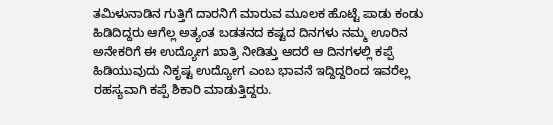ತಮಿಳುನಾಡಿನ ಗುತ್ತಿಗೆ ದಾರನಿಗೆ ಮಾರುವ ಮೂಲಕ ಹೊಟ್ಟೆ ಪಾಡು ಕಂಡು ಹಿಡಿದಿದ್ದರು ಆಗೆಲ್ಲ ಅತ್ಯಂತ ಬಡತನದ ಕಷ್ಟದ ದಿನಗಳು ನಮ್ಮ ಊರಿನ ಅನೇಕರಿಗೆ ಈ ಉದ್ಯೋಗ ಖಾತ್ರಿ ನೀಡಿತ್ತು ಆದರೆ ಆ ದಿನಗಳಲ್ಲಿ ಕಪ್ಪೆ ಹಿಡಿಯುವುದು ನಿಕೃಷ್ಟ ಉದ್ಯೋಗ ಎಂಬ ಭಾವನೆ ಇದ್ದಿದ್ದರಿಂದ ಇವರೆಲ್ಲ ರಹಸ್ಯವಾಗಿ ಕಪ್ಪೆ ಶಿಕಾರಿ ಮಾಡುತ್ತಿದ್ದರು.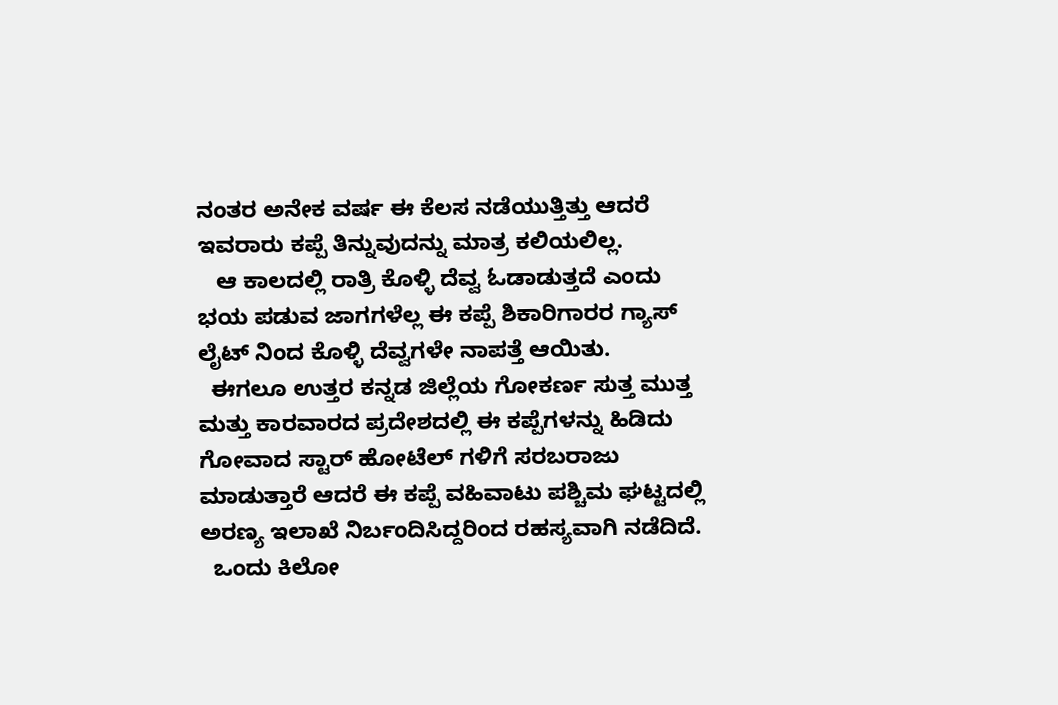ನಂತರ ಅನೇಕ ವರ್ಷ ಈ ಕೆಲಸ ನಡೆಯುತ್ತಿತ್ತು ಆದರೆ ಇವರಾರು ಕಪ್ಪೆ ತಿನ್ನುವುದನ್ನು ಮಾತ್ರ ಕಲಿಯಲಿಲ್ಲ.
   ಆ ಕಾಲದಲ್ಲಿ ರಾತ್ರಿ ಕೊಳ್ಳಿ ದೆವ್ವ ಓಡಾಡುತ್ತದೆ ಎಂದು ಭಯ ಪಡುವ ಜಾಗಗಳೆಲ್ಲ ಈ ಕಪ್ಪೆ ಶಿಕಾರಿಗಾರರ ಗ್ಯಾಸ್ ಲೈಟ್ ನಿಂದ ಕೊಳ್ಳಿ ದೆವ್ವಗಳೇ ನಾಪತ್ತೆ ಆಯಿತು.
  ಈಗಲೂ ಉತ್ತರ ಕನ್ನಡ ಜಿಲ್ಲೆಯ ಗೋಕರ್ಣ ಸುತ್ತ ಮುತ್ತ ಮತ್ತು ಕಾರವಾರದ ಪ್ರದೇಶದಲ್ಲಿ ಈ ಕಪ್ಪೆಗಳನ್ನು ಹಿಡಿದು ಗೋವಾದ ಸ್ಟಾರ್ ಹೋಟೆಲ್ ಗಳಿಗೆ ಸರಬರಾಜು ಮಾಡುತ್ತಾರೆ ಆದರೆ ಈ ಕಪ್ಪೆ ವಹಿವಾಟು ಪಶ್ಚಿಮ ಘಟ್ಟದಲ್ಲಿ  ಅರಣ್ಯ ಇಲಾಖೆ ನಿರ್ಬಂದಿಸಿದ್ದರಿಂದ ರಹಸ್ಯವಾಗಿ ನಡೆದಿದೆ.
  ಒಂದು ಕಿಲೋ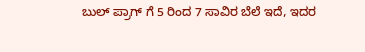ಬುಲ್ ಪ್ರಾಗ್ ಗೆ 5 ರಿಂದ 7 ಸಾವಿರ ಬೆಲೆ ಇದೆ, ಇದರ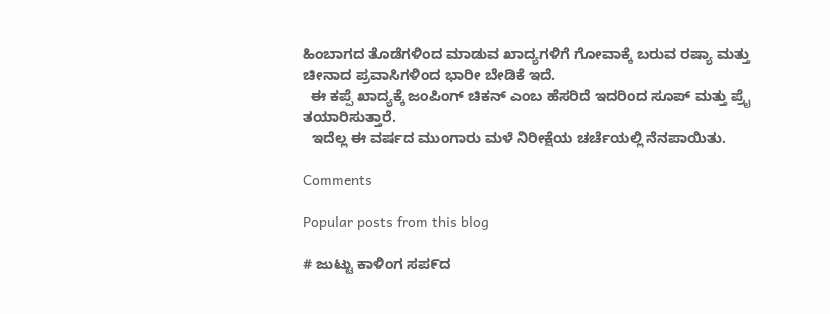ಹಿಂಬಾಗದ ತೊಡೆಗಳಿಂದ ಮಾಡುವ ಖಾದ್ಯಗಳಿಗೆ ಗೋವಾಕ್ಕೆ ಬರುವ ರಷ್ಯಾ ಮತ್ತು ಚೀನಾದ ಪ್ರವಾಸಿಗಳಿಂದ ಭಾರೀ ಬೇಡಿಕೆ ಇದೆ.
  ಈ ಕಪ್ಪೆ ಖಾದ್ಯಕ್ಕೆ ಜಂಪಿಂಗ್ ಚಿಕನ್ ಎಂಬ ಹೆಸರಿದೆ ಇದರಿಂದ ಸೂಪ್ ಮತ್ತು ಪ್ರೈ ತಯಾರಿಸುತ್ತಾರೆ.
  ಇದೆಲ್ಲ ಈ ವರ್ಷದ ಮುಂಗಾರು ಮಳೆ ನಿರೀಕ್ಷೆಯ ಚರ್ಚೆಯಲ್ಲಿ ನೆನಪಾಯಿತು.

Comments

Popular posts from this blog

# ಜುಟ್ಟು ಕಾಳಿಂಗ ಸಪ೯ದ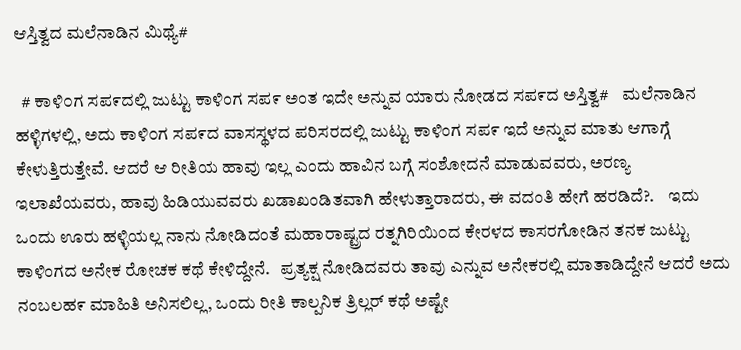ಆಸ್ತಿತ್ವದ ಮಲೆನಾಡಿನ ಮಿಥ್ಯೆ#

  # ಕಾಳಿ೦ಗ ಸಪ೯ದಲ್ಲಿ ಜುಟ್ಟು ಕಾಳಿಂಗ ಸಪ೯ ಅಂತ ಇದೇ ಅನ್ನುವ ಯಾರು ನೋಡದ ಸಪ೯ದ ಅಸ್ತಿತ್ವ#    ಮಲೆನಾಡಿನ ಹಳ್ಳಿಗಳಲ್ಲಿ, ಅದು ಕಾಳಿ೦ಗ ಸಪ೯ದ ವಾಸಸ್ಥಳದ ಪರಿಸರದಲ್ಲಿ ಜುಟ್ಟು ಕಾಳಿಂಗ ಸಪ೯ ಇದೆ ಅನ್ನುವ ಮಾತು ಆಗಾಗ್ಗೆ ಕೇಳುತ್ತಿರುತ್ತೇವೆ. ಆದರೆ ಆ ರೀತಿಯ ಹಾವು ಇಲ್ಲ ಎಂದು ಹಾವಿನ ಬಗ್ಗೆ ಸಂಶೋದನೆ ಮಾಡುವವರು, ಅರಣ್ಯ ಇಲಾಖೆಯವರು, ಹಾವು ಹಿಡಿಯುವವರು ಖಡಾಖಂಡಿತವಾಗಿ ಹೇಳುತ್ತಾರಾದರು, ಈ ವದಂತಿ ಹೇಗೆ ಹರಡಿದೆ?.    ಇದು ಒಂದು ಊರು ಹಳ್ಳಿಯಲ್ಲ ನಾನು ನೋಡಿದಂತೆ ಮಹಾರಾಷ್ಟ್ರದ ರತ್ನಗಿರಿಯಿ೦ದ ಕೇರಳದ ಕಾಸರಗೋಡಿನ ತನಕ ಜುಟ್ಟು ಕಾಳಿಂಗದ ಅನೇಕ ರೋಚಕ ಕಥೆ ಕೇಳಿದ್ದೇನೆ.   ಪ್ರತ್ಯಕ್ಷ ನೋಡಿದವರು ತಾವು ಎನ್ನುವ ಅನೇಕರಲ್ಲಿ ಮಾತಾಡಿದ್ದೇನೆ ಆದರೆ ಅದು ನಂಬಲಹ೯ ಮಾಹಿತಿ ಅನಿಸಲಿಲ್ಲ, ಒಂದು ರೀತಿ ಕಾಲ್ಪನಿಕ ತ್ರಿಲ್ಲರ್ ಕಥೆ ಅಷ್ಟೇ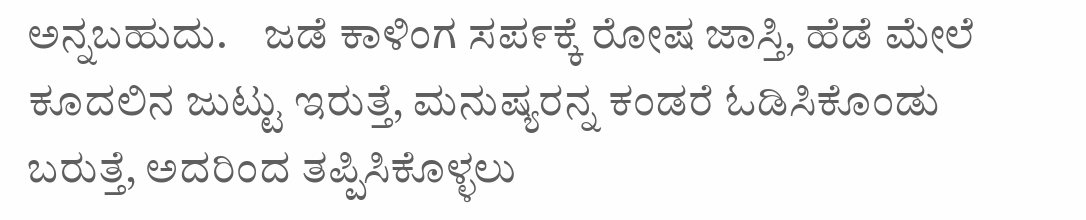ಅನ್ನಬಹುದು.    ಜಡೆ ಕಾಳಿಂಗ ಸಪ೯ಕ್ಕೆ ರೋಷ ಜಾಸ್ತಿ, ಹೆಡೆ ಮೇಲೆ ಕೂದಲಿನ ಜುಟ್ಟು ಇರುತ್ತೆ, ಮನುಷ್ಯರನ್ನ ಕಂಡರೆ ಓಡಿಸಿಕೊಂಡು ಬರುತ್ತೆ, ಅದರಿಂದ ತಪ್ಪಿಸಿಕೊಳ್ಳಲು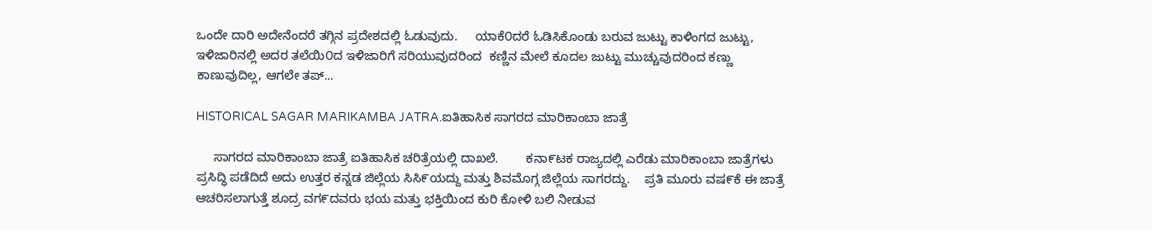ಒಂದೇ ದಾರಿ ಅದೇನೆಂದರೆ ತಗ್ಗಿನ ಪ್ರದೇಶದಲ್ಲಿ ಓಡುವುದು.     ಯಾಕೆ೦ದರೆ ಓಡಿಸಿಕೊಂಡು ಬರುವ ಜುಟ್ಟು ಕಾಳಿಂಗದ ಜುಟ್ಟು, ಇಳಿಜಾರಿನಲ್ಲಿ ಅದರ ತಲೆಯಿ೦ದ ಇಳಿಜಾರಿಗೆ ಸರಿಯುವುದರಿಂದ  ಕಣ್ಣಿನ ಮೇಲೆ ಕೂದಲ ಜುಟ್ಟು ಮುಚ್ಚುವುದರಿಂದ ಕಣ್ಣು ಕಾಣುವುದಿಲ್ಲ, ಆಗಲೇ ತಪ್...

HISTORICAL SAGAR MARIKAMBA JATRA.ಐತಿಹಾಸಿಕ ಸಾಗರದ ಮಾರಿಕಾಂಬಾ ಜಾತ್ರೆ

     ಸಾಗರದ ಮಾರಿಕಾಂಬಾ ಜಾತ್ರೆ ಐತಿಹಾಸಿಕ ಚರಿತ್ರೆಯಲ್ಲಿ ದಾಖಲೆ.        ಕನಾ೯ಟಕ ರಾಜ್ಯದಲ್ಲಿ ಎರೆಡು ಮಾರಿಕಾಂಬಾ ಜಾತ್ರೆಗಳು ಪ್ರಸಿದ್ಧಿ ಪಡೆದಿದೆ ಅದು ಉತ್ತರ ಕನ್ನಡ ಜಿಲ್ಲೆಯ ಸಿಸಿ೯ಯದ್ದು ಮತ್ತು ಶಿವಮೊಗ್ಗ ಜಿಲ್ಲೆಯ ಸಾಗರದ್ದು.    ಪ್ರತಿ ಮೂರು ವಷ೯ಕೆ ಈ ಜಾತ್ರೆ ಆಚರಿಸಲಾಗುತ್ತೆ ಶೂದ್ರ ವಗ೯ದವರು ಭಯ ಮತ್ತು ಭಕ್ತಿಯಿಂದ ಕುರಿ ಕೋಳಿ ಬಲಿ ನೀಡುವ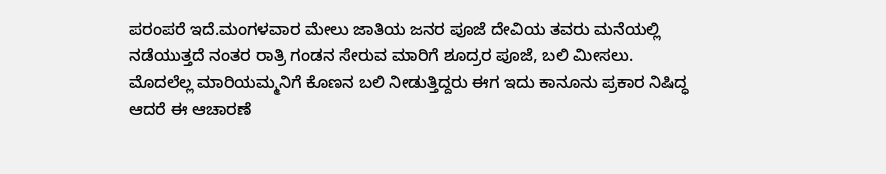ಪರಂಪರೆ ಇದೆ.ಮಂಗಳವಾರ ಮೇಲು ಜಾತಿಯ ಜನರ ಪೂಜೆ ದೇವಿಯ ತವರು ಮನೆಯಲ್ಲಿ ನಡೆಯುತ್ತದೆ ನಂತರ ರಾತ್ರಿ ಗಂಡನ ಸೇರುವ ಮಾರಿಗೆ ಶೂದ್ರರ ಪೂಜೆ, ಬಲಿ ಮೀಸಲು.    ಮೊದಲೆಲ್ಲ ಮಾರಿಯಮ್ಮನಿಗೆ ಕೊಣನ ಬಲಿ ನೀಡುತ್ತಿದ್ದರು ಈಗ ಇದು ಕಾನೂನು ಪ್ರಕಾರ ನಿಷಿದ್ಧ ಆದರೆ ಈ ಆಚಾರಣೆ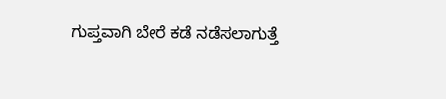ಗುಪ್ತವಾಗಿ ಬೇರೆ ಕಡೆ ನಡೆಸಲಾಗುತ್ತೆ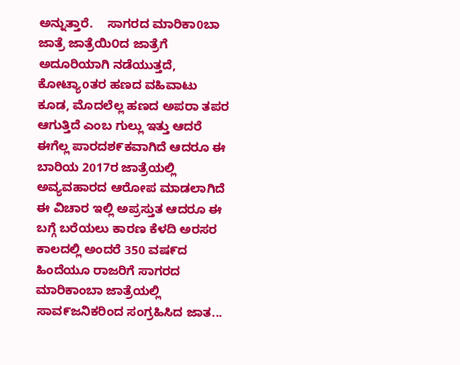ಅನ್ನುತ್ತಾರೆ.    ಸಾಗರದ ಮಾರಿಕಾ0ಬಾ ಜಾತ್ರೆ ಜಾತ್ರೆಯಿ೦ದ ಜಾತ್ರೆಗೆ ಅದೂರಿಯಾಗಿ ನಡೆಯುತ್ತದೆ, ಕೋಟ್ಯಾoತರ ಹಣದ ವಹಿವಾಟು ಕೂಡ, ಮೊದಲೆಲ್ಲ ಹಣದ ಅಪರಾ ತಪರ ಆಗುತ್ತಿದೆ ಎಂಬ ಗುಲ್ಲು ಇತ್ತು ಆದರೆ ಈಗೆಲ್ಲ ಪಾರದಶ೯ಕವಾಗಿದೆ ಆದರೂ ಈ ಬಾರಿಯ 2017ರ ಜಾತ್ರೆಯಲ್ಲಿ ಅವ್ಯವಹಾರದ ಆರೋಪ ಮಾಡಲಾಗಿದೆ ಈ ವಿಚಾರ ಇಲ್ಲಿ ಅಪ್ರಸ್ತುತ ಆದರೂ ಈ ಬಗ್ಗೆ ಬರೆಯಲು ಕಾರಣ ಕೆಳದಿ ಅರಸರ ಕಾಲದಲ್ಲಿ ಅಂದರೆ 350 ವಷ೯ದ ಹಿಂದೆಯೂ ರಾಜರಿಗೆ ಸಾಗರದ ಮಾರಿಕಾಂಬಾ ಜಾತ್ರೆಯಲ್ಲಿ ಸಾವ೯ಜನಿಕರಿಂದ ಸಂಗ್ರಹಿಸಿದ ಜಾತ...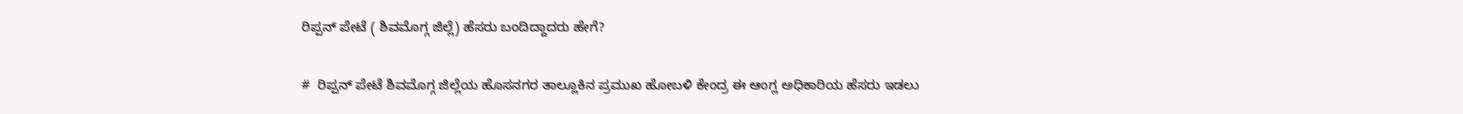ರಿಪ್ಪನ್ ಪೇಟೆ ( ಶಿವಮೊಗ್ಗ ಜಿಲ್ಲೆ) ಹೆಸರು ಬಂದಿದ್ದಾದರು ಹೇಗೆ?

#  ರಿಪ್ಪನ್ ಪೇಟೆ ಶಿವಮೊಗ್ಗ ಜಿಲ್ಲೆಯ ಹೊಸನಗರ ತಾಲ್ಲೂಕಿನ ಪ್ರಮುಖ ಹೋಬಳಿ ಕೇಂದ್ರ ಈ ಆಂಗ್ಲ ಅಧಿಕಾರಿಯ ಹೆಸರು ಇಡಲು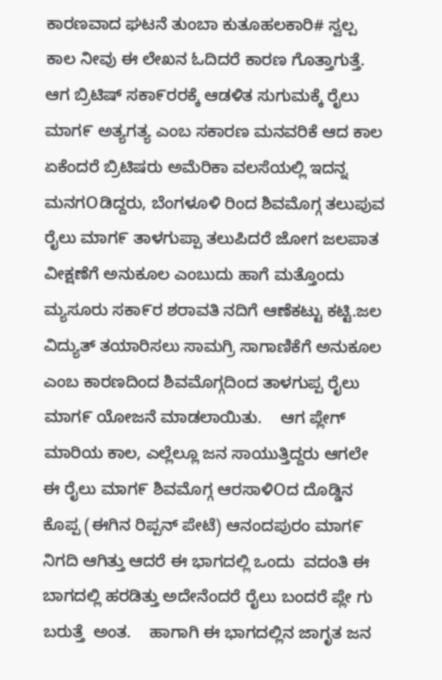ಕಾರಣವಾದ ಘಟನೆ ತುಂಬಾ ಕುತೂಹಲಕಾರಿ# ಸ್ವಲ್ಪ ಕಾಲ ನೀವು ಈ ಲೇಖನ ಓದಿದರೆ ಕಾರಣ ಗೊತ್ತಾಗುತ್ತೆ.    ಆಗ ಬ್ರಿಟಿಷ್ ಸಕಾ೯ರರಕ್ಕೆ ಆಡಳಿತ ಸುಗುಮಕ್ಕೆ ರೈಲು ಮಾಗ೯ ಅತ್ಯಗತ್ಯ ಎಂಬ ಸಕಾರಣ ಮನವರಿಕೆ ಆದ ಕಾಲ ಏಕೆಂದರೆ ಬ್ರಿಟಿಷರು ಅಮೆರಿಕಾ ವಲಸೆಯಲ್ಲಿ ಇದನ್ನ ಮನಗOಡಿದ್ದರು, ಬೆಂಗಳೂಳಿ ರಿಂದ ಶಿವಮೊಗ್ಗ ತಲುಪುವ ರೈಲು ಮಾಗ೯ ತಾಳಗುಪ್ಪಾ ತಲುಪಿದರೆ ಜೋಗ ಜಲಪಾತ ವೀಕ್ಷಣೆಗೆ ಅನುಕೂಲ ಎಂಬುದು ಹಾಗೆ ಮತ್ತೊಂದು ಮ್ಯಸೂರು ಸಕಾ೯ರ ಶರಾವತಿ ನದಿಗೆ ಆಣೆಕಟ್ಟು ಕಟ್ಟಿ.ಜಲ ವಿದ್ಯುತ್ ತಯಾರಿಸಲು ಸಾಮಗ್ರಿ ಸಾಗಾಣಿಕೆಗೆ ಅನುಕೂಲ ಎಂಬ ಕಾರಣದಿಂದ ಶಿವಮೊಗ್ಗದಿಂದ ತಾಳಗುಪ್ಪ ರೈಲು ಮಾಗ೯ ಯೋಜನೆ ಮಾಡಲಾಯಿತು.    ಆಗ ಪ್ಲೇಗ್ ಮಾರಿಯ ಕಾಲ, ಎಲ್ಲೆಲ್ಲೂ ಜನ ಸಾಯುತ್ತಿದ್ದರು ಆಗಲೇ ಈ ರೈಲು ಮಾಗ೯ ಶಿವಮೊಗ್ಗ ಆರಸಾಳಿOದ ದೊಡ್ಡಿನ ಕೊಪ್ಪ (ಈಗಿನ ರಿಪ್ಪನ್ ಪೇಟೆ) ಆನಂದಪುರಂ ಮಾಗ೯ ನಿಗದಿ ಆಗಿತ್ತು ಆದರೆ ಈ ಭಾಗದಲ್ಲಿ ಒಂದು  ವದಂತಿ ಈ ಬಾಗದಲ್ಲಿ ಹರಡಿತ್ತು ಅದೇನೆಂದರೆ ರೈಲು ಬಂದರೆ ಪ್ಲೇ ಗು ಬರುತ್ತೆ  ಅಂತ.    ಹಾಗಾಗಿ ಈ ಭಾಗದಲ್ಲಿನ ಜಾಗೃತ ಜನ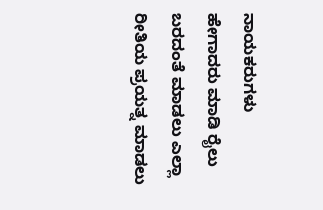ನಾಯಕರುಗಳು ಹೇಗಾದರು ಮಾಡಿ ರೈಲು ಬರದಂತೆ ಮಾಡಲು ಎಲ್ಲಾ ರೀತಿಯ ಪ್ರಯತ್ನ ಮಾಡಲು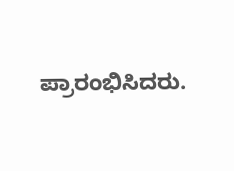ಪ್ರಾರಂಭಿಸಿದರು.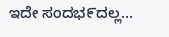ಇದೇ ಸಂದಭ೯ದಲ್ಲ...